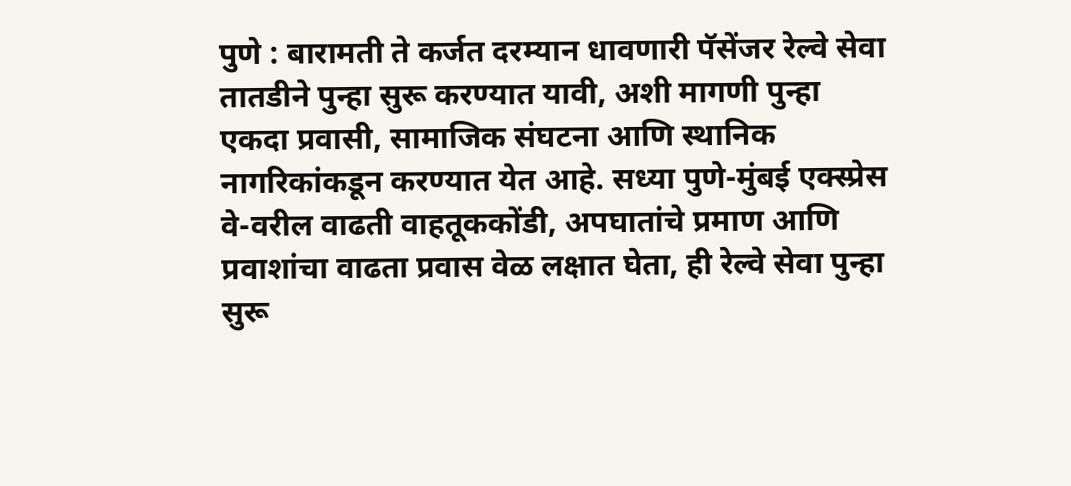पुणे : बारामती ते कर्जत दरम्यान धावणारी पॅसेंजर रेल्वे सेवा तातडीने पुन्हा सुरू करण्यात यावी, अशी मागणी पुन्हा एकदा प्रवासी, सामाजिक संघटना आणि स्थानिक नागरिकांकडून करण्यात येत आहे. सध्या पुणे-मुंबई एक्स्प्रेस वे-वरील वाढती वाहतूककोंडी, अपघातांचे प्रमाण आणि प्रवाशांचा वाढता प्रवास वेळ लक्षात घेता, ही रेल्वे सेवा पुन्हा सुरू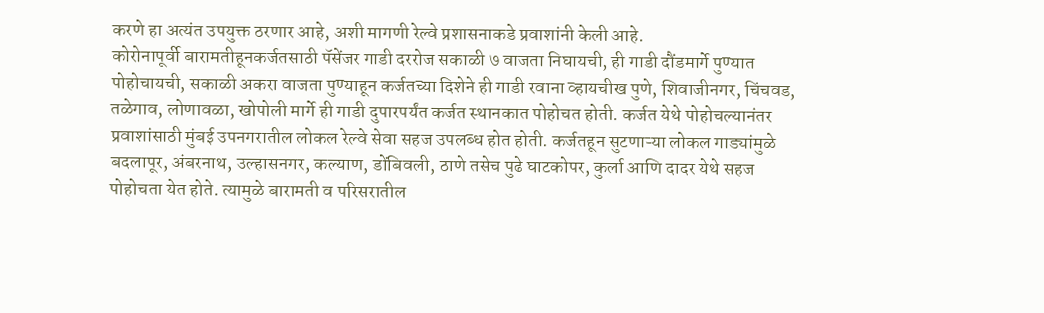करणे हा अत्यंत उपयुक्त ठरणार आहे, अशी मागणी रेल्वे प्रशासनाकडे प्रवाशांनी केली आहे.
कोरोनापूर्वी बारामतीहूनकर्जतसाठी पॅसेंजर गाडी दररोज सकाळी ७ वाजता निघायची, ही गाडी दौंडमार्गे पुण्यात पोहोचायची, सकाळी अकरा वाजता पुण्याहून कर्जतच्या दिशेने ही गाडी रवाना व्हायचीख पुणे, शिवाजीनगर, चिंचवड, तळेगाव, लोणावळा, खोपोली मार्गे ही गाडी दुपारपर्यंत कर्जत स्थानकात पोहोचत होती. कर्जत येथे पोहोचल्यानंतर प्रवाशांसाठी मुंबई उपनगरातील लोकल रेल्वे सेवा सहज उपलब्ध होत होती. कर्जतहून सुटणाऱ्या लोकल गाड्यांमुळे बदलापूर, अंबरनाथ, उल्हासनगर, कल्याण, डोंबिवली, ठाणे तसेच पुढे घाटकोपर, कुर्ला आणि दादर येथे सहज पोहोचता येत होते. त्यामुळे बारामती व परिसरातील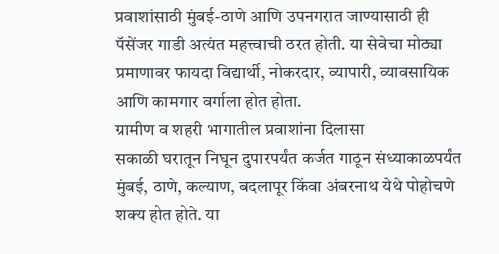प्रवाशांसाठी मुंबई-ठाणे आणि उपनगरात जाण्यासाठी ही पॅसेंजर गाडी अत्यंत महत्त्वाची ठरत होती. या सेवेचा मोठ्या प्रमाणावर फायदा विद्यार्थी, नोकरदार, व्यापारी, व्यावसायिक आणि कामगार वर्गाला होत होता.
ग्रामीण व शहरी भागातील प्रवाशांना दिलासा
सकाळी घरातून निघून दुपारपर्यंत कर्जत गाठून संध्याकाळपर्यंत मुंबई, ठाणे, कल्याण, बदलापूर किंवा अंबरनाथ येथे पोहोचणे शक्य होत होते. या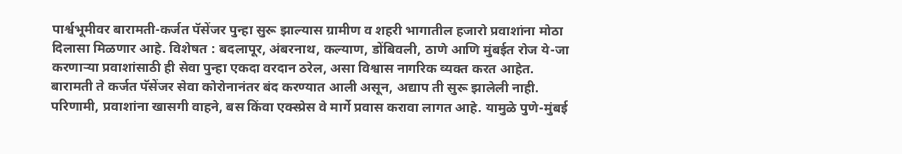पार्श्वभूमीवर बारामती-कर्जत पॅसेंजर पुन्हा सुरू झाल्यास ग्रामीण व शहरी भागातील हजारो प्रवाशांना मोठा दिलासा मिळणार आहे. विशेषत : बदलापूर, अंबरनाथ, कल्याण, डोंबिवली, ठाणे आणि मुंबईत रोज ये-जा करणाऱ्या प्रवाशांसाठी ही सेवा पुन्हा एकदा वरदान ठरेल, असा विश्वास नागरिक व्यक्त करत आहेत.
बारामती ते कर्जत पॅसेंजर सेवा कोरोनानंतर बंद करण्यात आली असून, अद्याप ती सुरू झालेली नाही. परिणामी, प्रवाशांना खासगी वाहने, बस किंवा एक्स्प्रेस वे मार्गे प्रवास करावा लागत आहे. यामुळे पुणे-मुंबई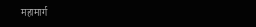महामार्ग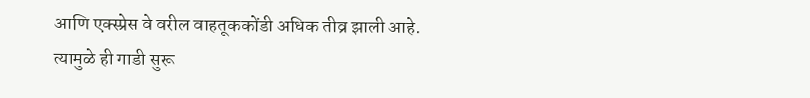आणि एक्स्प्रेस वे वरील वाहतूककोंडी अधिक तीव्र झाली आहे. त्यामुळे ही गाडी सुरू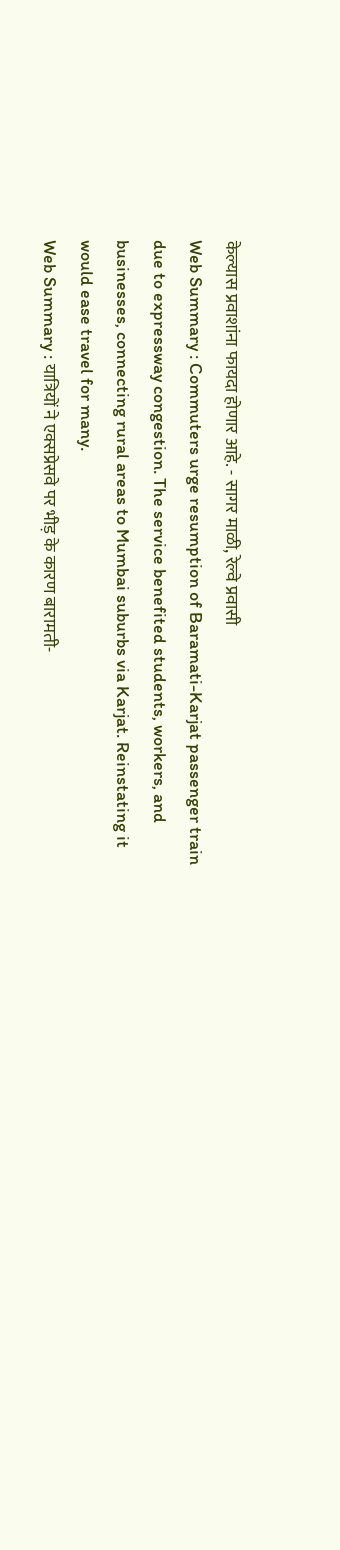केल्यास प्रवाशांना फायदा होणार आहे. - सागर माळी, रेल्वे प्रवासी
Web Summary : Commuters urge resumption of Baramati-Karjat passenger train due to expressway congestion. The service benefited students, workers, and businesses, connecting rural areas to Mumbai suburbs via Karjat. Reinstating it would ease travel for many.
Web Summary : यात्रियों ने एक्सप्रेसवे पर भीड़ के कारण बारामती-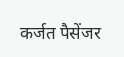कर्जत पैसेंजर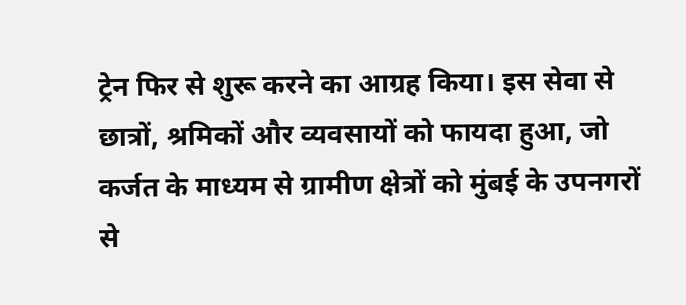ट्रेन फिर से शुरू करने का आग्रह किया। इस सेवा से छात्रों, श्रमिकों और व्यवसायों को फायदा हुआ, जो कर्जत के माध्यम से ग्रामीण क्षेत्रों को मुंबई के उपनगरों से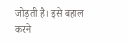जोड़ती है। इसे बहाल करने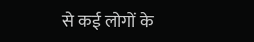से कई लोगों के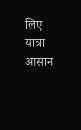लिए यात्रा आसान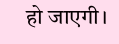हो जाएगी।